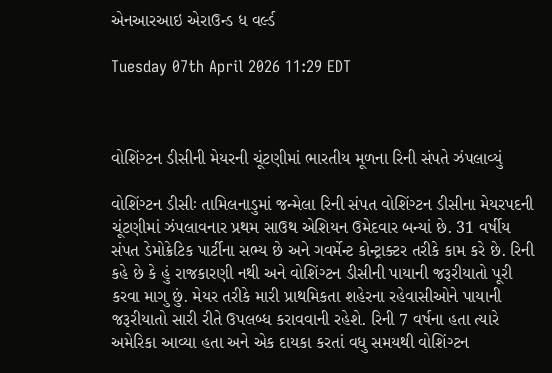એનઆરઆઇ એરાઉન્ડ ધ વર્લ્ડ

Tuesday 07th April 2026 11:29 EDT



વોશિંગ્ટન ડીસીની મેયરની ચૂંટણીમાં ભારતીય મૂળના રિની સંપતે ઝંપલાવ્યું

વોશિંગ્ટન ડીસીઃ તામિલનાડુમાં જન્મેલા રિની સંપત વોશિંગ્ટન ડીસીના મેયરપદની ચૂંટણીમાં ઝંપલાવનાર પ્રથમ સાઉથ એશિયન ઉમેદવાર બન્યાં છે. 31 વર્ષીય સંપત ડેમોક્રેટિક પાર્ટીના સભ્ય છે અને ગવર્મેન્ટ કોન્ટ્રાક્ટર તરીકે કામ કરે છે. રિની કહે છે કે હું રાજકારણી નથી અને વોશિંગ્ટન ડીસીની પાયાની જરૂરીયાતો પૂરી કરવા માગુ છું. મેયર તરીકે મારી પ્રાથમિકતા શહેરના રહેવાસીઓને પાયાની જરૂરીયાતો સારી રીતે ઉપલબ્ધ કરાવવાની રહેશે. રિની 7 વર્ષના હતા ત્યારે અમેરિકા આવ્યા હતા અને એક દાયકા કરતાં વધુ સમયથી વોશિંગ્ટન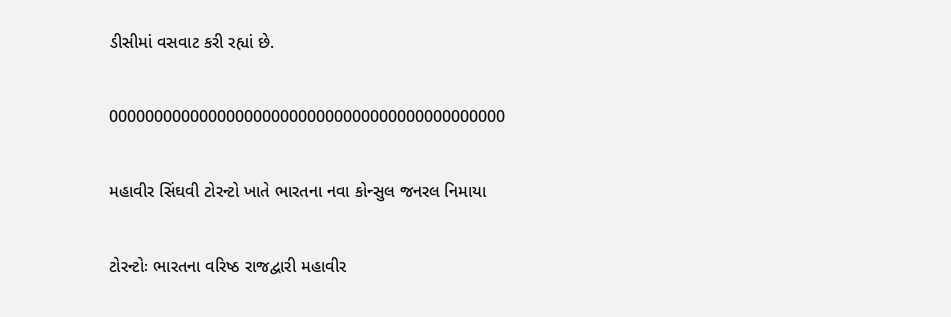ડીસીમાં વસવાટ કરી રહ્યાં છે.

00000000000000000000000000000000000000000000

મહાવીર સિંઘવી ટોરન્ટો ખાતે ભારતના નવા કોન્સુલ જનરલ નિમાયા

ટોરન્ટોઃ ભારતના વરિષ્ઠ રાજદ્વારી મહાવીર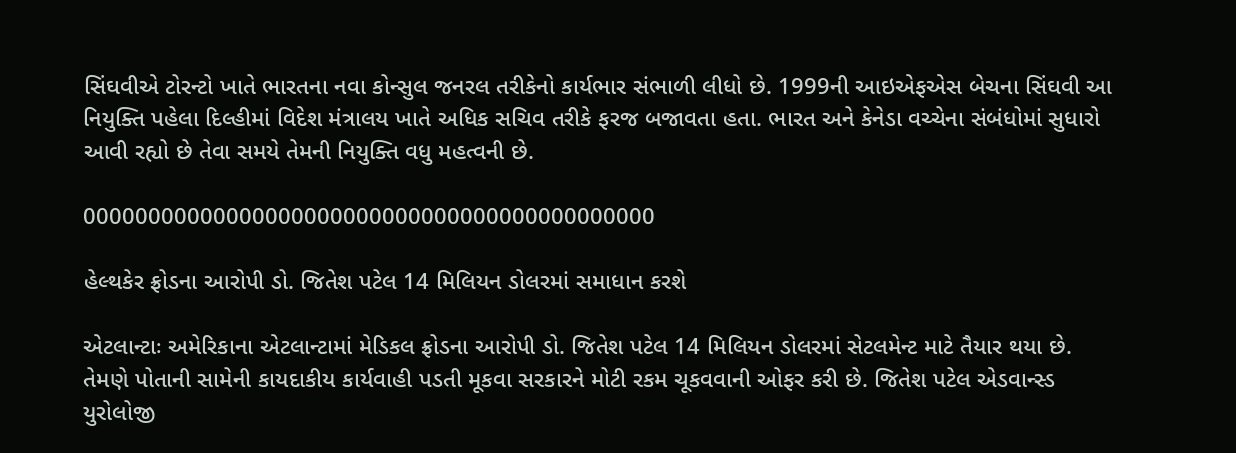સિંઘવીએ ટોરન્ટો ખાતે ભારતના નવા કોન્સુલ જનરલ તરીકેનો કાર્યભાર સંભાળી લીધો છે. 1999ની આઇએફએસ બેચના સિંઘવી આ નિયુક્તિ પહેલા દિલ્હીમાં વિદેશ મંત્રાલય ખાતે અધિક સચિવ તરીકે ફરજ બજાવતા હતા. ભારત અને કેનેડા વચ્ચેના સંબંધોમાં સુધારો આવી રહ્યો છે તેવા સમયે તેમની નિયુક્તિ વધુ મહત્વની છે.

00000000000000000000000000000000000000000000

હેલ્થકેર ફ્રોડના આરોપી ડો. જિતેશ પટેલ 14 મિલિયન ડોલરમાં સમાધાન કરશે

એટલાન્ટાઃ અમેરિકાના એટલાન્ટામાં મેડિકલ ફ્રોડના આરોપી ડો. જિતેશ પટેલ 14 મિલિયન ડોલરમાં સેટલમેન્ટ માટે તૈયાર થયા છે. તેમણે પોતાની સામેની કાયદાકીય કાર્યવાહી પડતી મૂકવા સરકારને મોટી રકમ ચૂકવવાની ઓફર કરી છે. જિતેશ પટેલ એડવાન્સ્ડ યુરોલોજી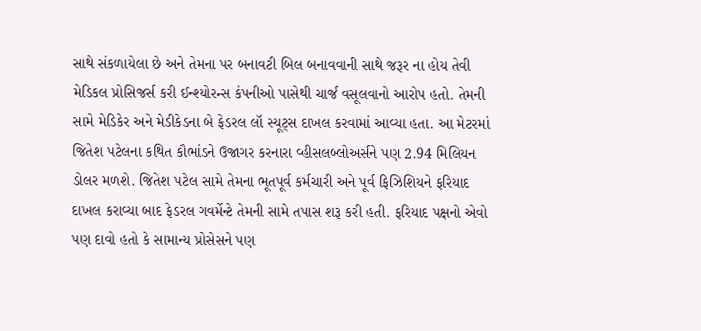સાથે સંકળાયેલા છે અને તેમના પર બનાવટી બિલ બનાવવાની સાથે જરૂર ના હોય તેવી મેડિકલ પ્રોસિજર્સ કરી ઈન્શ્યોરન્સ કંપનીઓ પાસેથી ચાર્જ વસૂલવાનો આરોપ હતો. તેમની સામે મેડિકેર અને મેડીકેડના બે ફેડરલ લૉ સ્યૂટ્સ દાખલ કરવામાં આવ્યા હતા. આ મેટરમાં જિતેશ પટેલના કથિત કૌભાંડને ઉજાગર કરનારા વ્હીસલબ્લોઅર્સને પણ 2.94 મિલિયન ડોલર મળશે. જિતેશ પટેલ સામે તેમના ભૂતપૂર્વ કર્મચારી અને પૂર્વ ફિઝિશિયને ફરિયાદ દાખલ કરાવ્યા બાદ ફેડરલ ગવર્મેન્ટે તેમની સામે તપાસ શરૂ કરી હતી. ફરિયાદ પક્ષનો એવો પણ દાવો હતો કે સામાન્ય પ્રોસેસને પણ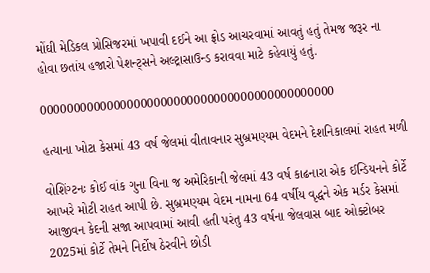મોંઘી મેડિકલ પ્રોસિજરમાં ખપાવી દઈને આ ફ્રોડ આચરવામાં આવતું હતું તેમજ જરૂર ના હોવા છતાંય હજારો પેશન્ટ્સને અલ્ટ્રાસાઉન્ડ કરાવવા માટે કહેવાયું હતું.

00000000000000000000000000000000000000000000

હત્યાના ખોટા કેસમાં 43 વર્ષ જેલમાં વીતાવનાર સુબ્રમણ્યમ વેદમને દેશનિકાલમાં રાહત મળી

વોશિંગ્ટનઃ કોઈ વાંક ગુના વિના જ અમેરિકાની જેલમાં 43 વર્ષ કાઢનારા એક ઈન્ડિયનને કોર્ટે આખરે મોટી રાહત આપી છે. સુબ્રમણ્યમ વેદમ નામના 64 વર્ષીય વૃદ્ધને એક મર્ડર કેસમાં આજીવન કેદની સજા આપવામાં આવી હતી પરંતુ 43 વર્ષના જેલવાસ બાદ ઓક્ટોબર 2025માં કોર્ટે તેમને નિર્દોષ ઠેરવીને છોડી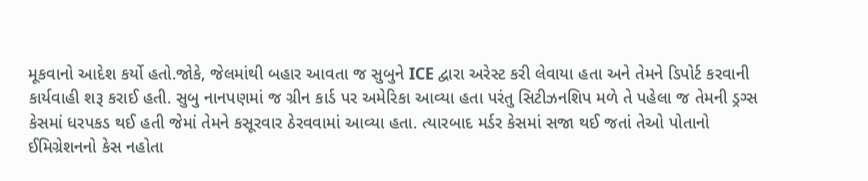મૂકવાનો આદેશ કર્યો હતો.જોકે, જેલમાંથી બહાર આવતા જ સુબુને ICE દ્વારા અરેસ્ટ કરી લેવાયા હતા અને તેમને ડિપોર્ટ કરવાની કાર્યવાહી શરૂ કરાઈ હતી. સુબુ નાનપણમાં જ ગ્રીન કાર્ડ પર અમેરિકા આવ્યા હતા પરંતુ સિટીઝનશિપ મળે તે પહેલા જ તેમની ડ્રગ્સ કેસમાં ધરપકડ થઈ હતી જેમાં તેમને કસૂરવાર ઠેરવવામાં આવ્યા હતા. ત્યારબાદ મર્ડર કેસમાં સજા થઈ જતાં તેઓ પોતાનો ઈમિગ્રેશનનો કેસ નહોતા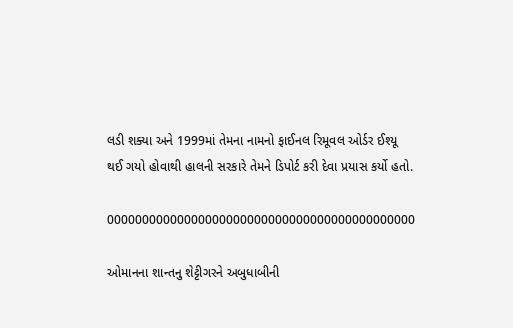લડી શક્યા અને 1999માં તેમના નામનો ફાઈનલ રિમૂવલ ઓર્ડર ઈશ્યૂ થઈ ગયો હોવાથી હાલની સરકારે તેમને ડિપોર્ટ કરી દેવા પ્રયાસ કર્યો હતો.

00000000000000000000000000000000000000000000

ઓમાનના શાન્તનુ શેટ્ટીગરને અબુધાબીની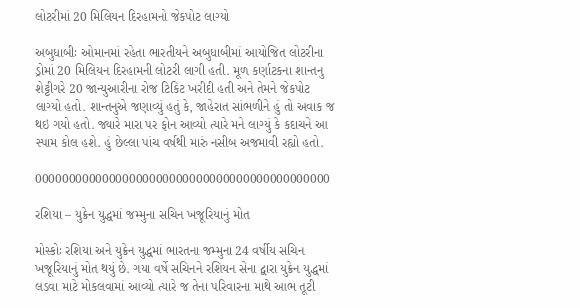લોટરીમાં 20 મિલિયન દિરહામનો જેકપોટ લાગ્યો

અબુધાબીઃ ઓમાનમાં રહેતા ભારતીયને અબુધાબીમાં આયોજિત લોટરીના ડ્રોમાં 20 મિલિયન દિરહામની લોટરી લાગી હતી. મૂળ કર્ણાટકના શાન્તનુ શેટ્ટીગરે 20 જાન્યુઆરીના રોજ ટિકિટ ખરીદી હતી અને તેમને જેકપોટ લાગ્યો હતો. શાન્તનુએ જણાવ્યું હતું કે, જાહેરાત સાંભળીને હું તો અવાક જ થઇ ગયો હતો. જ્યારે મારા પર ફોન આવ્યો ત્યારે મને લાગ્યું કે કદાચને આ સ્પામ કોલ હશે. હું છેલ્લા પાંચ વર્ષથી મારું નસીબ અજમાવી રહ્યો હતો.

00000000000000000000000000000000000000000000

રશિયા – યુક્રેન યુદ્ધમાં જમ્મુના સચિન ખજૂરિયાનું મોત

મોસ્કોઃ રશિયા અને યુક્રેન યુદ્ધમાં ભારતના જમ્મુના 24 વર્ષીય સચિન ખજૂરિયાનું મોત થયું છે. ગયા વર્ષે સચિનને રશિયન સેના દ્વારા યુક્રેન યુદ્ધમાં લડવા માટે મોકલવામાં આવ્યો ત્યારે જ તેના પરિવારના માથે આભ તૂટી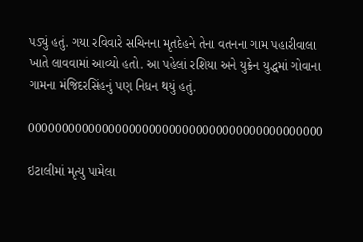પડ્યું હતું. ગયા રવિવારે સચિનના મૃતદેહને તેના વતનના ગામ પહારીવાલા ખાતે લાવવામાં આવ્યો હતો. આ પહેલાં રશિયા અને યુક્રેન યુદ્ધમાં ગોવાના ગામના મંજિદરસિંહનું પણ નિધન થયું હતું.

00000000000000000000000000000000000000000000

ઇટાલીમાં મૃત્યુ પામેલા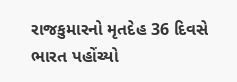રાજકુમારનો મૃતદેહ 36 દિવસે ભારત પહોંચ્યો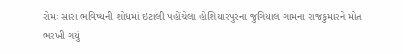રોમઃ સારા ભવિષ્યની શોધમાં ઇટાલી પહોંચેલા હોશિયારપુરના જુગિયાલ ગામના રાજકુમારને મોત ભરખી ગયું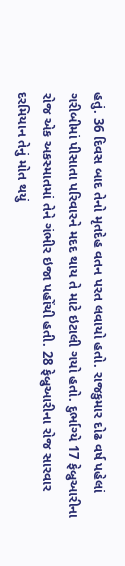હતું. 36 દિવસ બાદ તેનો મૃતદેહ વતન પરત લવાયો હતો. રાજકુમાર દોઢ વર્ષ પહેલાં ગરીબીમાં પીસાતા પરિવારને મદદ થાય તે માટે ઇટાલી ગયો હતો. દુર્ભાગ્યે 17 ફેબ્રુઆરીના રોજ એક અકસ્માતમાં તેને ગંભીર ઇજા પહોંચી હતી. 28 ફેબ્રુઆરીના રોજ સારવાર દરમિયાન તેનું મોત થયું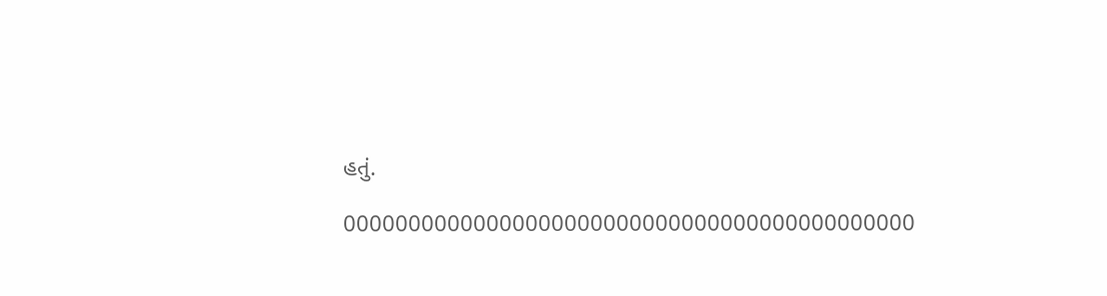હતું.

00000000000000000000000000000000000000000000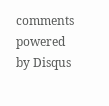comments powered by Disqus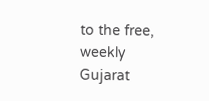to the free, weekly Gujarat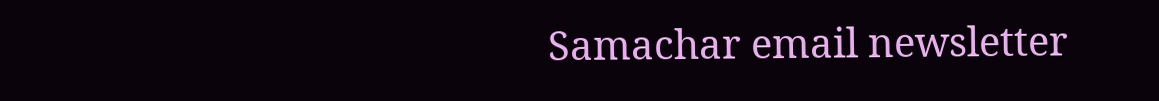Samachar email newsletter